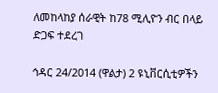ለመከላከያ ሰራዊት ከ78 ሚሊዮን ብር በላይ ድጋፍ ተደረገ

ኅዳር 24/2014 (ዋልታ) 2 ዩኒቨርሲቲዎችን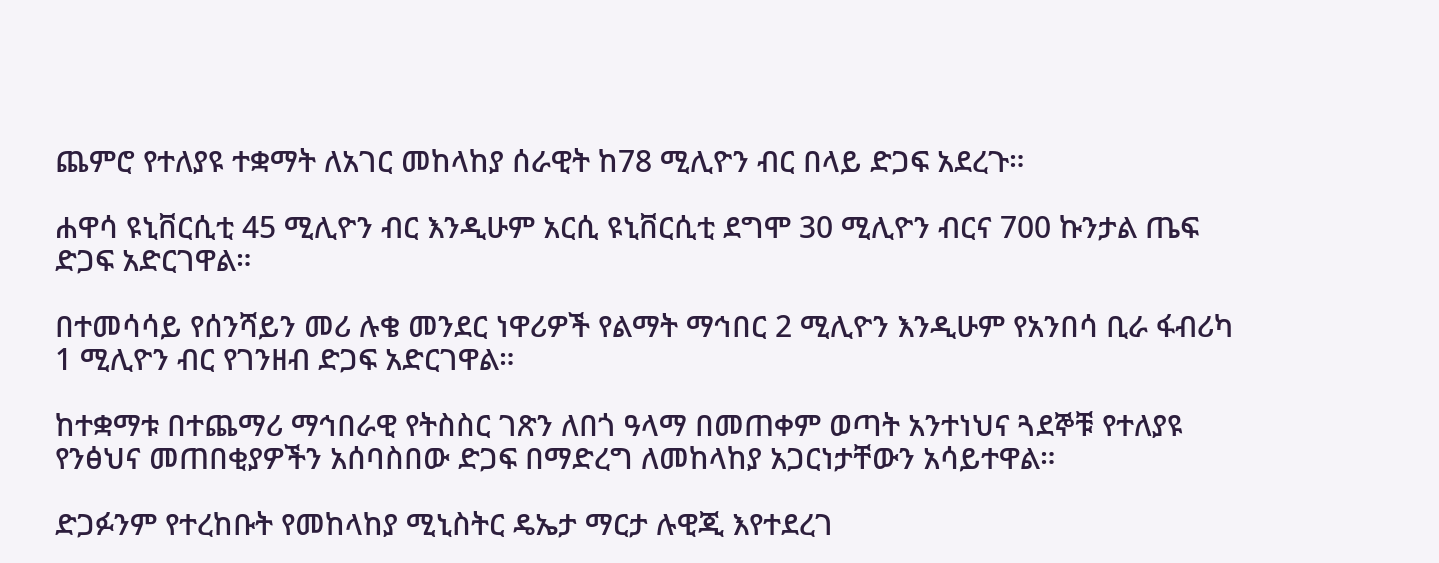ጨምሮ የተለያዩ ተቋማት ለአገር መከላከያ ሰራዊት ከ78 ሚሊዮን ብር በላይ ድጋፍ አደረጉ።

ሐዋሳ ዩኒቨርሲቲ 45 ሚሊዮን ብር እንዲሁም አርሲ ዩኒቨርሲቲ ደግሞ 30 ሚሊዮን ብርና 700 ኩንታል ጤፍ ድጋፍ አድርገዋል።

በተመሳሳይ የሰንሻይን መሪ ሉቄ መንደር ነዋሪዎች የልማት ማኅበር 2 ሚሊዮን እንዲሁም የአንበሳ ቢራ ፋብሪካ 1 ሚሊዮን ብር የገንዘብ ድጋፍ አድርገዋል።

ከተቋማቱ በተጨማሪ ማኅበራዊ የትስስር ገጽን ለበጎ ዓላማ በመጠቀም ወጣት አንተነህና ጓደኞቹ የተለያዩ የንፅህና መጠበቂያዎችን አሰባስበው ድጋፍ በማድረግ ለመከላከያ አጋርነታቸውን አሳይተዋል።

ድጋፉንም የተረከቡት የመከላከያ ሚኒስትር ዴኤታ ማርታ ሉዊጂ እየተደረገ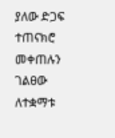ያለው ድጋፍ ተጠናክሮ መቀጠሉን ገልፀው ለተቋማቱ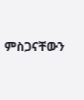ምስጋናቸውን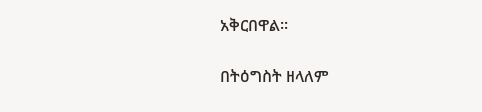አቅርበዋል፡፡

በትዕግስት ዘላለም